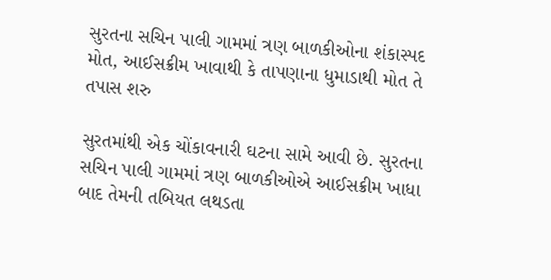સુરતના સચિન પાલી ગામમાં ત્રણ બાળકીઓના શંકાસ્પદ મોત, આઈસક્રીમ ખાવાથી કે તાપણાના ધુમાડાથી મોત તે તપાસ શરુ

સુરતમાંથી એક ચોંકાવનારી ઘટના સામે આવી છે. સુરતના સચિન પાલી ગામમાં ત્રણ બાળકીઓએ આઈસક્રીમ ખાધા બાદ તેમની તબિયત લથડતા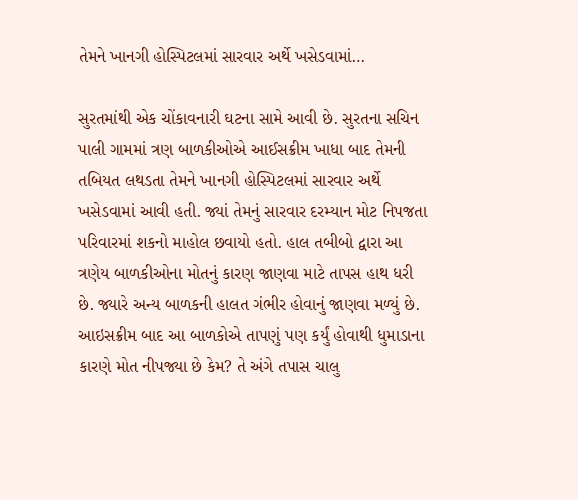તેમને ખાનગી હોસ્પિટલમાં સારવાર અર્થે ખસેડવામાં…

સુરતમાંથી એક ચોંકાવનારી ઘટના સામે આવી છે. સુરતના સચિન પાલી ગામમાં ત્રણ બાળકીઓએ આઈસક્રીમ ખાધા બાદ તેમની તબિયત લથડતા તેમને ખાનગી હોસ્પિટલમાં સારવાર અર્થે ખસેડવામાં આવી હતી. જ્યાં તેમનું સારવાર દરમ્યાન મોટ નિપજતા પરિવારમાં શકનો માહોલ છવાયો હતો. હાલ તબીબો દ્વારા આ ત્રણેય બાળકીઓના મોતનું કારણ જાણવા માટે તાપસ હાથ ધરી છે. જ્યારે અન્ય બાળકની હાલત ગંભીર હોવાનું જાણવા મળ્યું છે. આઇસક્રીમ બાદ આ બાળકોએ તાપણું પણ કર્યું હોવાથી ધુમાડાના કારણે મોત નીપજ્યા છે કેમ? તે અંગે તપાસ ચાલુ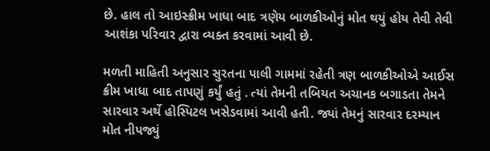છે. હાલ તો આઇસ્ક્રીમ ખાધા બાદ ત્રણેય બાળકીઓનું મોત થયું હોય તેવી તેવી આશંકા પરિવાર દ્વારા વ્યક્ત કરવામાં આવી છે.

મળતી માહિતી અનુસાર સુરતના પાલી ગામમાં રહેતી ત્રણ બાળકીઓએ આઈસ ક્રીમ ખાધા બાદ તાપણું કર્યું હતું . ત્યાં તેમની તબિયત અચાનક બગાડતા તેમને સારવાર અર્થે હોસ્પિટલ ખસેડવામાં આવી હતી. જ્યાં તેમનું સારવાર દરમ્યાન મોત નીપજ્યું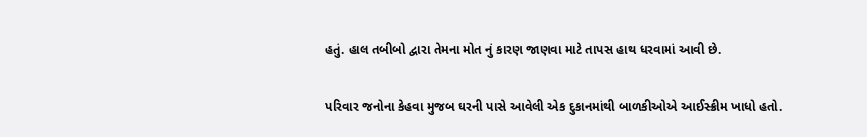હતું. હાલ તબીબો દ્વારા તેમના મોત નું કારણ જાણવા માટે તાપસ હાથ ધરવામાં આવી છે.

પરિવાર જનોના કેહવા મુજબ ઘરની પાસે આવેલી એક દુકાનમાંથી બાળકીઓએ આઈસ્ક્રીમ ખાધો હતો.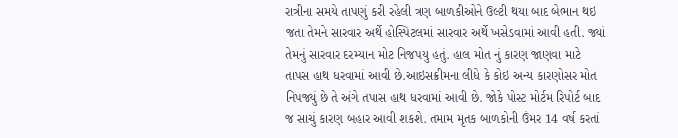રાત્રીના સમયે તાપણું કરી રહેલી ત્રણ બાળકીઓને ઉલ્ટી થયા બાદ બેભાન થઇ જતા તેમને સારવાર અર્થે હોસ્પિટલમાં સારવાર અર્થે ખસેડવામાં આવી હતી. જ્યાં તેમનું સારવાર દરમ્યાન મોટ નિજપયુ હતું. હાલ મોત નું કારણ જાણવા માટે તાપસ હાથ ધરવામાં આવી છે.આઇસક્રીમના લીધે કે કોઇ અન્ય કારણોસર મોત નિપજ્યું છે તે અંગે તપાસ હાથ ધરવામાં આવી છે. જોકે પોસ્ટ મોર્ટમ રિપોર્ટ બાદ જ સાચું કારણ બહાર આવી શકશે. તમામ મૃતક બાળકોની ઉંમર 14 વર્ષ કરતાં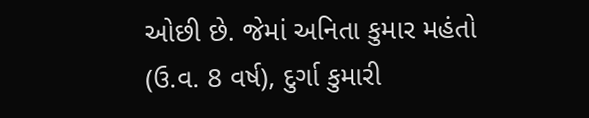ઓછી છે. જેમાં અનિતા કુમાર મહંતો (ઉ.વ. 8 વર્ષ), દુર્ગા કુમારી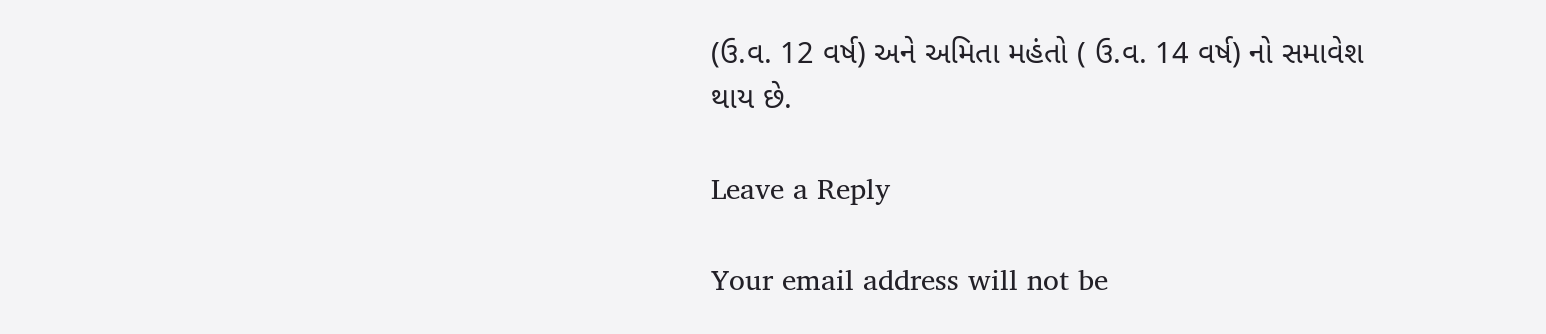(ઉ.વ. 12 વર્ષ) અને અમિતા મહંતો ( ઉ.વ. 14 વર્ષ) નો સમાવેશ થાય છે.

Leave a Reply

Your email address will not be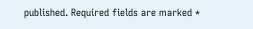published. Required fields are marked *